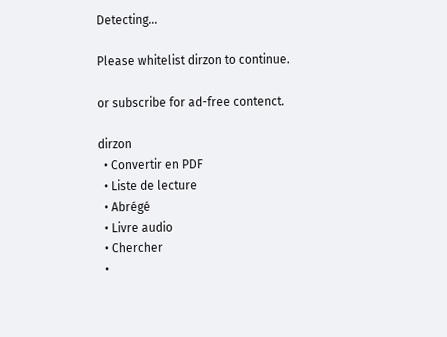Detecting...

Please whitelist dirzon to continue.

or subscribe for ad-free contenct.

dirzon
  • Convertir en PDF
  • Liste de lecture
  • Abrégé
  • Livre audio
  • Chercher
  •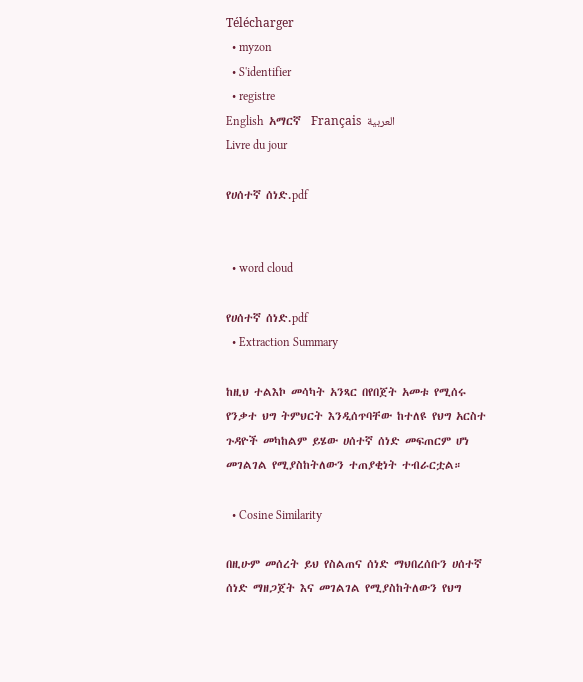Télécharger
  • myzon
  • S'identifier
  • registre
English  አማርኛ  Français  العربية
Livre du jour

የሀሰተኛ ሰነድ.pdf


  • word cloud

የሀሰተኛ ሰነድ.pdf
  • Extraction Summary

ከዚህ ተልእኮ መሳካት አንጻር በየበጀት አመቱ የሚሰሩ የንቃተ ህግ ትምህርት እንዲሰጥባቸው ከተለዩ የህግ አርስተ ጉዳዮች መካከልም ይሄው ሀሰተኛ ሰነድ መፍጠርም ሆነ መገልገል የሚያስከትለውን ተጠያቂነት ተብራርቷል።

  • Cosine Similarity

በዚሁም መሰረት ይህ የስልጠና ሰነድ ማህበረሰቡን ሀሰተኛ ሰነድ ማዘጋጀት እና መገልገል የሚያስከትለውን የህግ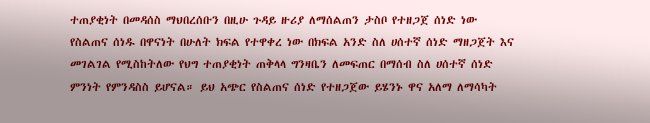ተጠያቂነት በመዳሰስ ማህበረሰቡን በዚሁ ጉዳይ ዙሪያ ለማሰልጠን ታስቦ የተዘጋጀ ሰነድ ነው የስልጠና ሰነዱ በዋናነት በሁለት ክፍል የተዋቀረ ነው በክፍል አንድ ስለ ሀሰተኛ ሰነድ ማዘጋጀት እና መገልገል የሚስከትለው የህግ ተጠያቂነት ጠቅላላ ግንዛቤን ለመፍጠር በማሰብ ስለ ሀሰተኛ ሰነድ ምንነት የምንዳስስ ይሆናል። ይህ አጭር የስልጠና ሰነድ የተዘጋጀው ይሄንኑ ዋና አለማ ለማሳካት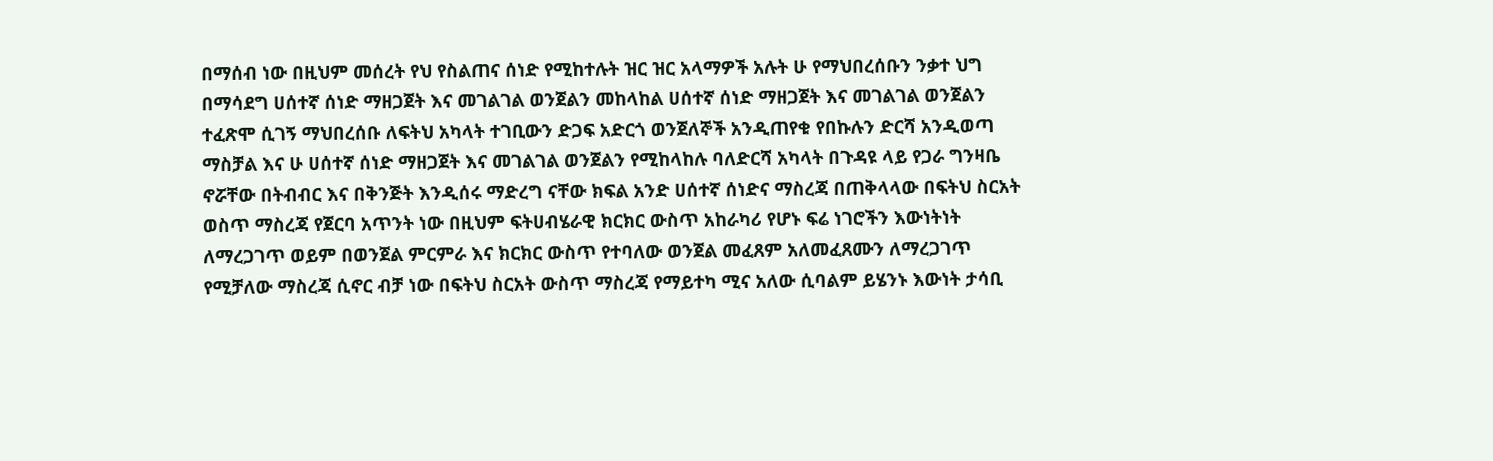በማሰብ ነው በዚህም መሰረት የህ የስልጠና ሰነድ የሚከተሉት ዝር ዝር አላማዎች አሉት ሁ የማህበረሰቡን ንቃተ ህግ በማሳደግ ሀሰተኛ ሰነድ ማዘጋጀት እና መገልገል ወንጀልን መከላከል ሀሰተኛ ሰነድ ማዘጋጀት እና መገልገል ወንጀልን ተፈጽሞ ሲገኝ ማህበረሰቡ ለፍትህ አካላት ተገቢውን ድጋፍ አድርጎ ወንጀለኞች አንዲጠየቁ የበኩሉን ድርሻ አንዲወጣ ማስቻል እና ሁ ሀሰተኛ ሰነድ ማዘጋጀት እና መገልገል ወንጀልን የሚከላከሉ ባለድርሻ አካላት በጉዳዩ ላይ የጋራ ግንዛቤ ኖሯቸው በትብብር እና በቅንጅት እንዲሰሩ ማድረግ ናቸው ክፍል አንድ ሀሰተኛ ሰነድና ማስረጃ በጠቅላላው በፍትህ ስርአት ወስጥ ማስረጃ የጀርባ አጥንት ነው በዚህም ፍትሀብሄራዊ ክርክር ውስጥ አከራካሪ የሆኑ ፍሬ ነገሮችን እውነትነት ለማረጋገጥ ወይም በወንጀል ምርምራ እና ክርክር ውስጥ የተባለው ወንጀል መፈጸም አለመፈጸሙን ለማረጋገጥ የሚቻለው ማስረጃ ሲኖር ብቻ ነው በፍትህ ስርአት ውስጥ ማስረጃ የማይተካ ሚና አለው ሲባልም ይሄንኑ እውነት ታሳቢ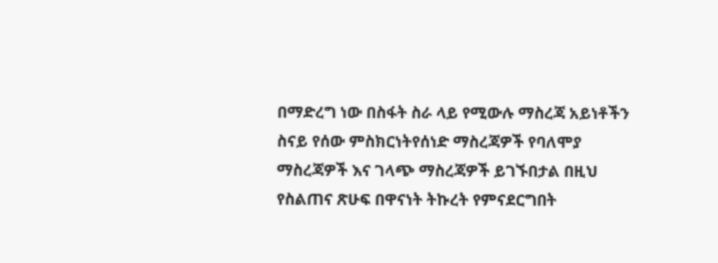በማድረግ ነው በስፋት ስራ ላይ የሚውሉ ማስረጃ አይነቶችን ስናይ የሰው ምስክርነትየሰነድ ማስረጃዎች የባለሞያ ማስረጃዎች እና ገላጭ ማስረጃዎች ይገኙበታል በዚህ የስልጠና ጽሁፍ በዋናነት ትኩረት የምናደርግበት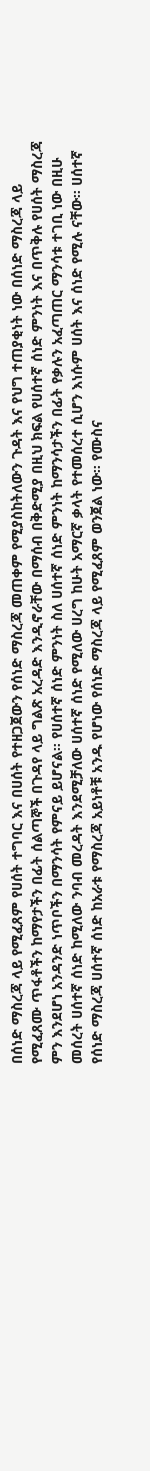በሰነድ ማስረጃ ላይ የሚፈጸም የሀሰት ተግባር እና በሀሰት የተዘጋጀውን የሰነድ ማስረጃ መጠቀም የሚያስከትለውን ጉዳት እና የህግ ተጠያቂነት ነው በሰነድ ማስረጃ ላይ የሚፈጸሙ ጥፋቶችን ከማየታችን በፊት ሰልጣኞች በጉዳየ ላይ ግልጽ አረዳድ እንዲኖራቸው በማሰብ በቅድሚያ በዚህ ክፍል የሀሰተኛ ሰነድ ምንነት እና በጥቅሉ የሀሰት ማስረጃ ምን እንደሆነ አንዳንድ ነጥቦችን በማንሳት የምናይ ይሆናል። የሀሰተኛ ሰነድ ምንነት ስለ ሀሰተኛ ሰነድ ምንነት ከማንሳታችን በፊት የቃሉን አፈጣጠር ማንሳቱ ተገቢ ነው በዚሁ መሰረት ሀሰተኛ ሰነድ ከሚለው ንባብ መረዳት እንደሚቻለው ሀሰተኛ ሰነድ የሚለው ሀረግ ከሁት አማርኛ ቃላት የተመሰረተ ሲሆን እነሱም ሀሰት እና ሰነድ የሚሉ ናቸው። ሀሰተኛ የሰነድ ማስረጃ ሀሰተኛ ሰነድ ከአራቱ የማስረጃ አይነቶቹ አንዱ የሆነው የሰነድ ማስረጃ ላይ የሚፈጸም ወንጀል ነው። የሙስና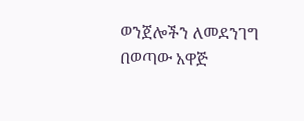ወንጀሎችን ለመደንገግ በወጣው አዋጅ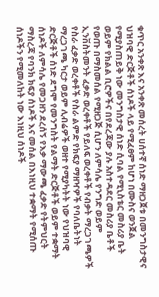ቁጥር አንቀጽ እና አንቀጽ መሰረት ሀሰተኛ ሰነድ ማዘጋጀቱ በመንግስታዊና ህዝባዊ ድርጅቶች ሰነዶች ላይ የሚፈፀም ከሆነ በሙስና ወንጀል የሚያስጠይቅ ነው መንግስታዊ ሰነድ ሲባል የሚኒስቴር መስሪያ ቤት ወይም የክልል ቢሮዎችና በየደረጃው ያሉ አስተዳደር መስሪያ ቤቶች የወጡ በማስመሰል የሚዘጋጅ ሲሆን ለምሳሌ የንግድ ወይም ኢንቨስትመንት ፈቃድ ወረቀቶች የይለፍ ወረቀቶች የብቃት ማረጋገጫዎች የስራ ፈቃድ ወረቀቶች የስራ ልምድ የክፍያ ማዘዣዎች የባለቤትነት ማረጋገጫ ካርታ ወይም ሊብሬዎች ወዘተ የሚያካትት ነው የህዝባዊ ድርጅቶች ሰነድ ደግሞ የመንግስት የልማት ድርጅቶች ወይም ተቋማት ሰነዶች ለምሳሌ የመጋዘን ደረሰኝ የእቃ ማውጫ ፈቃድ የትምህርት ማስረጃ የባንክ ክፍያ ሰነዶች እና መሰል በእነዚህ ተቋማት የሚሰጡ ሰነዶችን የሚመለከት ነው እነዚህ ሰነዶች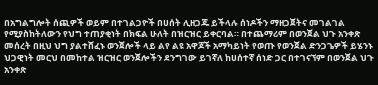በአግልግሎት ሰጪዎች ወይም በተገልጋዮች በሀሰት ሊዘጋጁ ይችላሉ ሰነዶችን ማዘጋጀትና መገልገል የሚያስከትለውን የህግ ተጠያቂነት በክፍል ሁለት በዝርዝር ይቀርባል። በተጨማሪም በወንጀል ህጉ አንቀጽ መሰረት በዚህ ህግ ያልተሸፈኑ ወንጀሎች ላይ ልየ ልዩ አዋጆች አማካይነት የወጡ የወንጀል ድንጋጌዎች ይሄንኑ ህጋዊነት መርህ በመከተል ዝርዝር ወንጀሎችን ደንግገው ይገኛለ ከሀሰተኛ ሰነድ ጋር በተገናኘም በወንጀል ህጉ አንቀጽ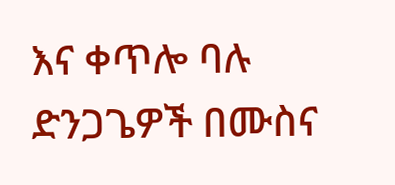እና ቀጥሎ ባሉ ድንጋጌዎች በሙስና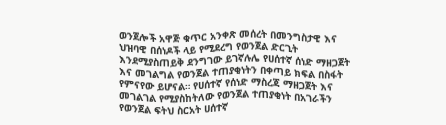ወንጀሎች አዋጅ ቁጥር አንቀጽ መሰረት በመንግስታዊ እና ህዝባዊ በሰነዶች ላይ የሚደረግ የወንጀል ድርጊት እንደሚያስጠይቅ ደንግገው ይገኛሉሌ የሀሰተኛ ሰነድ ማዘጋጀት እና መገልግል የወንጀል ተጠያቂነትን በቀጣይ ክፍል በስፋት የምናየው ይሆናል። የሀሰተኛ የሰነድ ማስረጃ ማዘጋጀት እና መገልገል የሚያስከትለው የወንጀል ተጠያቂነት በአገራችን የወንጀል ፍትህ ስርአት ሀሰተኛ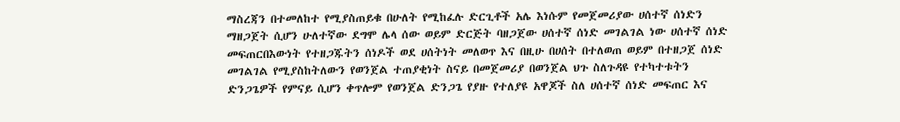ማስረጃን በተመለከተ የሚያስጠይቁ በሁለት የሚከፈሉ ድርጊቶች አሌ እነሱም የመጀመሪያው ሀሰተኛ ሰነድን ማዘጋጀት ሲሆን ሁለተኛው ደግሞ ሌላ ሰው ወይም ድርጅት ባዘጋጀው ሀሰተኛ ሰነድ መገልገል ነው ሀሰተኛ ሰነድ መፍጠርበእውነት የተዘጋጁትን ሰነዶች ወደ ሀሰትነት መለወጥ እና በዚሁ በሀሰት በተለወጠ ወይም በተዘጋጀ ሰነድ መገልገል የሚያስከትለውን የወንጀል ተጠያቂነት ስናይ በመጀመሪያ በወንጀል ህጉ ስለጉዳዩ የተካተቱትን ድንጋጌዎች የምናይ ሲሆን ቀጥሎም የወንጀል ድንጋጌ የያዙ የተለያዩ አዋጆች ስለ ሀሰተኛ ሰነድ መፍጠር እና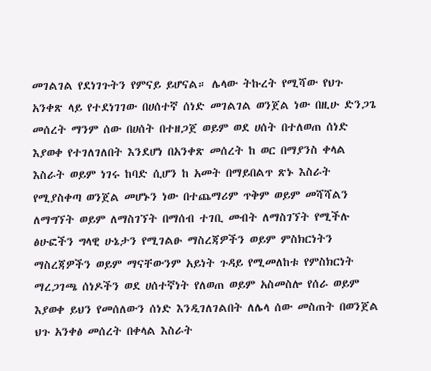መገልገል የደነገጉትን የምናይ ይሆናል። ሌላው ትኩረት የሚሻው የህጉ አንቀጽ ላይ የተደነገገው በሀሰተኛ ሰነድ መገልገል ወንጀል ነው በዚሁ ድንጋጌ መሰረት ማንም ሰው በሀሰት በተዘጋጀ ወይም ወደ ሀሰት በተለወጠ ሰነድ እያወቀ የተገለገለበት እንደሆነ በአንቀጽ መሰረት ከ ወር በማያንስ ቀላል እስራት ወይም ነገሩ ከባድ ሲሆን ከ አመት በማይበልጥ ጽኑ እስራት የሚያስቀጣ ወንጀል መሆኑን ነው በተጨማሪም ጥቅም ወይም መሻሻልን ለማግኘት ወይም ለማስገኘት በማሰብ ተገቢ መብት ለማስገኘት የሚችሉ ፅሁፎችን ግላዊ ሁኔታን የሚገልፁ ማስረጃዎችን ወይም ምስክርነትን ማስረጃዎችን ወይም ማናቸውንም አይነት ጉዳይ የሚመለከቱ የምስክርነት ማረጋገጫ ሰነዶችን ወደ ሀሰተኛነት የለወጠ ወይም አስመስሎ የሰራ ወይም እያወቀ ይህን የመሰለውን ሰነድ እንዲገለገልበት ለሌላ ሰው መስጠት በወንጀል ህጉ አንቀፅ መሰረት በቀላል እስራት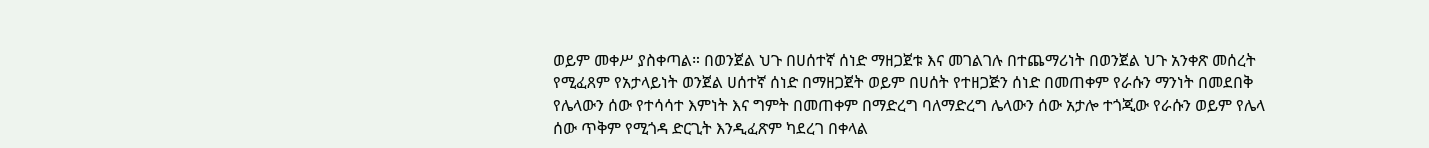ወይም መቀሥ ያስቀጣል። በወንጀል ህጉ በሀሰተኛ ሰነድ ማዘጋጀቱ እና መገልገሉ በተጨማሪነት በወንጀል ህጉ አንቀጽ መሰረት የሚፈጸም የአታላይነት ወንጀል ሀሰተኛ ሰነድ በማዘጋጀት ወይም በሀሰት የተዘጋጅን ሰነድ በመጠቀም የራሱን ማንነት በመደበቅ የሌላውን ሰው የተሳሳተ እምነት እና ግምት በመጠቀም በማድረግ ባለማድረግ ሌላውን ሰው አታሎ ተጎጂው የራሱን ወይም የሌላ ሰው ጥቅም የሚጎዳ ድርጊት እንዲፈጽም ካደረገ በቀላል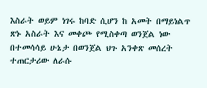እስራት ወይም ነገሩ ከባድ ሲሆን ከ አመት በማይነልጥ ጽኑ አስራት እና መቀጮ የሚስቀጣ ወንጀል ነው በተመሳሳይ ሁኔታ በወንጀል ህጉ አንቀጽ መሰረት ተጠርታሪው ለራሱ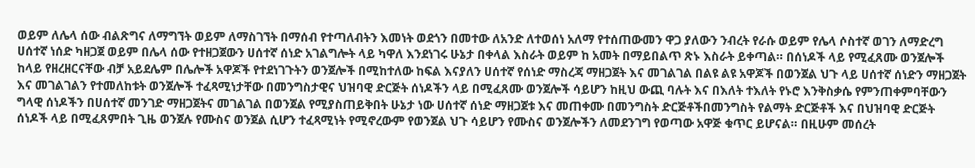ወይም ለሌላ ሰው ብልጽግና ለማግኘት ወይም ለማስገኘት በማሰብ የተጣለብትን እመነት ወደጎን በመተው ለአንድ ለተወሰነ አለማ የተሰጠውመን ዋጋ ያለውን ንብረት የራሱ ወይም የሌላ ሶስተኛ ወገን ለማድረግ ሀሰተኛ ነሰድ ካዘጋጀ ወይም በሌላ ሰው የተዘጋጀውን ሀሰተኛ ሰነድ አገልግሎት ላይ ካዋለ እንደነገሩ ሁኔታ በቀላል እስራት ወይም ከ አመት በማይበልጥ ጽኑ እስራት ይቀጣል። በሰነዶች ላይ የሚፈጸሙ ወንጀሎች ከላይ የዘረዘርናቸው ብቻ አይደሌም በሌሎች አዋጆች የተደነገጉትን ወንጀሎች በሚከተለው ከፍል እናያለን ሀሰተኛ የሰነድ ማስረጃ ማዘጋጀት እና መገልገል በልዩ ልዩ አዋጆች በወንጀል ህጉ ላይ ሀሰተኛ ሰነድን ማዘጋጀት እና መገልገልን የተመለከቱት ወንጀሎች ተፈጻሚነታቸው በመንግስታዊና ህዝባዊ ድርጅት ሰነዶችን ላይ በሚፈጸሙ ወንጀሎች ሳይሆን ከዚህ ውጪ ባሉት እና በእለት ተእለት የኑሮ እንቅስቃሴ የምንጠቀምባቸውን ግላዊ ሰነዶችን በሀሰተኛ መንገድ ማዘጋጀትና መገልገል በወንጀል የሚያስጠይቅበት ሁኔታ ነው ሀሰተኛ ሰነድ ማዘጋጀቱ እና መጠቀሙ በመንግስት ድርጅቶችበመንግስት የልማት ድርጅቶች እና በህዝባዊ ድርጅት ሰነዶች ላይ በሚፈጸምበት ጊዜ ወንጀሉ የሙስና ወንጀል ሲሆን ተፈጻሚነት የሚኖረውም የወንጀል ህጉ ሳይሆን የሙስና ወንጀሎችን ለመደንገግ የወጣው አዋጅ ቁጥር ይሆናል። በዚሁም መሰረት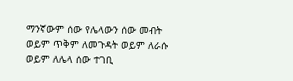ማንኛውም ሰው የሌላውን ሰው መብት ወይም ጥቅም ለመጉዳት ወይም ለራሱ ወይም ለሌላ ሰው ተገቢ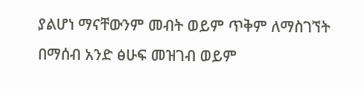ያልሆነ ማናቸውንም መብት ወይም ጥቅም ለማስገኘት በማሰብ አንድ ፅሁፍ መዝገብ ወይም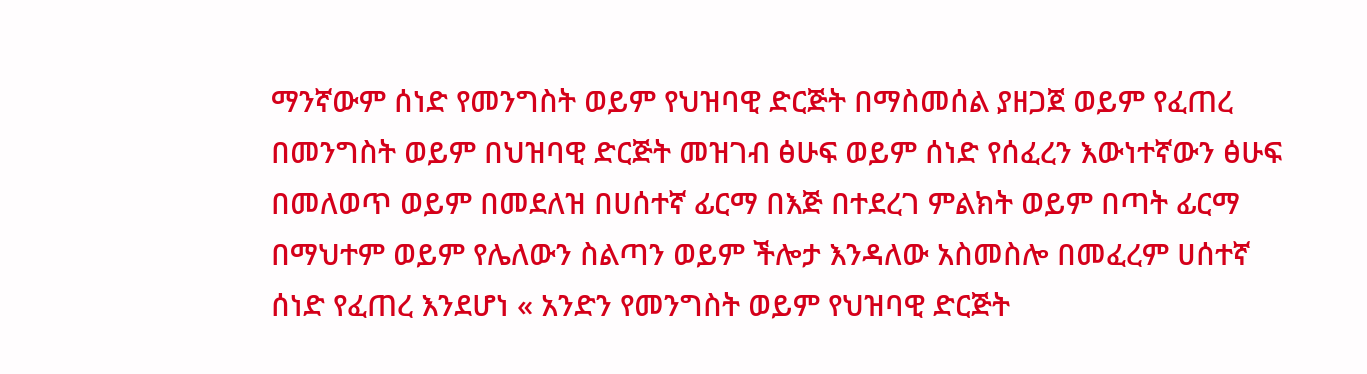ማንኛውም ሰነድ የመንግስት ወይም የህዝባዊ ድርጅት በማስመሰል ያዘጋጀ ወይም የፈጠረ በመንግስት ወይም በህዝባዊ ድርጅት መዝገብ ፅሁፍ ወይም ሰነድ የሰፈረን እውነተኛውን ፅሁፍ በመለወጥ ወይም በመደለዝ በሀሰተኛ ፊርማ በእጅ በተደረገ ምልክት ወይም በጣት ፊርማ በማህተም ወይም የሌለውን ስልጣን ወይም ችሎታ እንዳለው አስመስሎ በመፈረም ሀሰተኛ ሰነድ የፈጠረ እንደሆነ « አንድን የመንግስት ወይም የህዝባዊ ድርጅት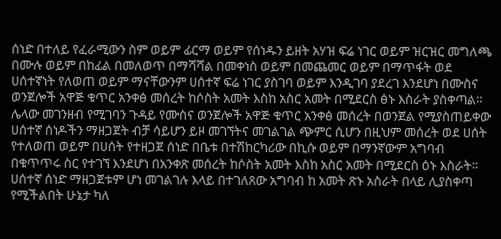ሰነድ በተለይ የፈራሚውን ስም ወይም ፊርማ ወይም የሰነዱን ይዘት አሃዝ ፍሬ ነገር ወይም ዝርዝር መግለጫ በሙሉ ወይም በከፊል በመለወጥ በማሻሻል በመቀነስ ወይም በመጨመር ወይም በማጥፋት ወደ ሀሰተኛነት የለወጠ ወይም ማናቸውንም ሀሰተኛ ፍሬ ነገር ያስገባ ወይም እንዲገባ ያደረገ እንደሆነ በሙስና ወንጀሎች አዋጅ ቁጥር አንቀፅ መሰረት ከሶስት አመት እስከ አስር አመት በሚደርስ ፅኑ እስራት ያስቀጣል። ሌላው መገንዘብ የሚገባን ጉዳይ የሙስና ወንጀሎች አዋጅ ቁጥር አንቀፅ መሰረት በወንጀል የሚያስጠይቀው ሀሰተኛ ሰነዶችን ማዘጋጀት ብቻ ሳይሆን ይዞ መገኘትና መገልገል ጭምር ሲሆን በዚህም መሰረት ወደ ሀሰት የተለወጠ ወይም በሀሰት የተዘጋጀ ሰነድ በቤቱ በተሽከርካሪው በኪሱ ወይም በማንኛውም አግባብ በቁጥጥሩ ስር የተገኘ እንደሆነ በአንቀጽ መሰረት ከሶስት አመት እስከ አስር አመት በሚደርስ ዕኑ እስራት። ሀሰተኛ ሰነድ ማዘጋጀቱም ሆነ መገልገሉ እላይ በተገለጸው አግባብ ከ አመት ጽኑ አስራት በላይ ሊያስቀጣ የሚችልበት ሁኔታ ካለ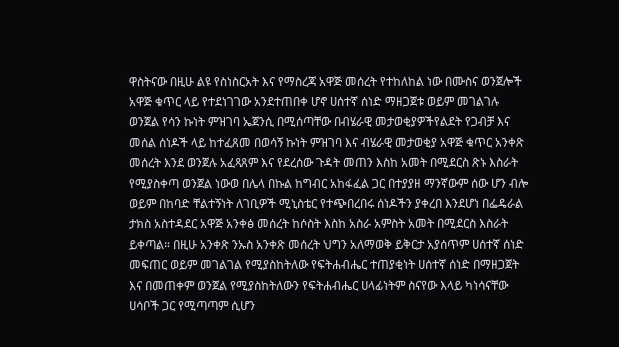ዋስትናው በዚሁ ልዩ የስነስርአት እና የማስረጃ አዋጅ መሰረት የተከለከል ነው በሙስና ወንጀሎች አዋጅ ቁጥር ላይ የተደነገገው አንደተጠበቀ ሆኖ ሀሰተኛ ሰነድ ማዘጋጀቱ ወይም መገልገሉ ወንጀል የሳን ኩነት ምዝገባ ኤጀንሲ በሚሰጣቸው በብሄራዊ መታወቂያዎችየልደት የጋብቻ እና መሰል ሰነዶች ላይ ከተፈጸመ በወሳኝ ኩነት ምዝገባ እና ብሄራዊ መታወቂያ አዋጅ ቁጥር አንቀጽ መሰረት እንደ ወንጀሉ አፈጻጸም እና የደረሰው ጉዳት መጠን እስከ አመት በሚደርስ ጽኑ እስራት የሚያስቀጣ ወንጀል ነውወ በሌላ በኩል ከግብር አከፋፈል ጋር በተያያዘ ማንኛውም ሰው ሆን ብሎ ወይም በከባድ ቸልተኝነት ለገቢዎች ሚኒስቴር የተጭበረበሩ ሰነዶችን ያቀረበ እንደሆነ በፌዴራል ታክስ አስተዳደር አዋጅ አንቀፅ መሰረት ከሶስት እስከ አስራ አምስት አመት በሚደርስ እስራት ይቀጣል። በዚሁ አንቀጽ ንኡስ አንቀጽ መሰረት ህግን አለማወቅ ይቅርታ አያሰጥም ሀሰተኛ ሰነድ መፍጠር ወይም መገልገል የሚያስከትለው የፍትሐብሔር ተጠያቂነት ሀሰተኛ ሰነድ በማዘጋጀት እና በመጠቀም ወንጀል የሚያስከትለውን የፍትሐብሔር ሀላፊነትም ስናየው እላይ ካነሳናቸው ሀሳቦች ጋር የሚጣጣም ሲሆን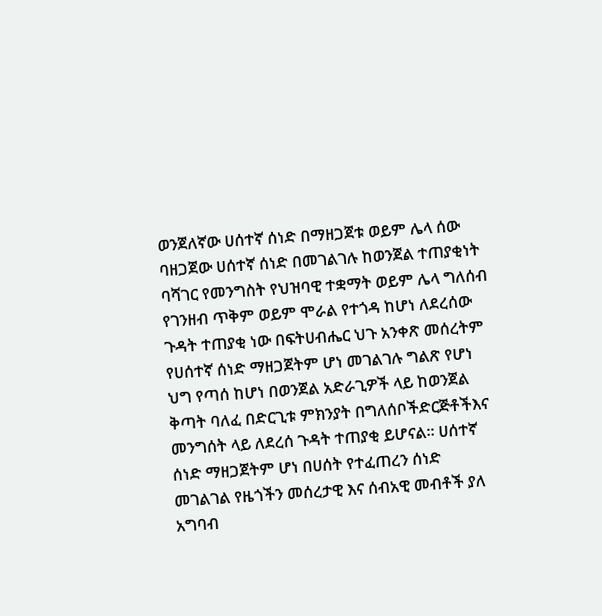ወንጀለኛው ሀሰተኛ ሰነድ በማዘጋጀቱ ወይም ሌላ ሰው ባዘጋጀው ሀሰተኛ ሰነድ በመገልገሉ ከወንጀል ተጠያቂነት ባሻገር የመንግስት የህዝባዊ ተቋማት ወይም ሌላ ግለሰብ የገንዘብ ጥቅም ወይም ሞራል የተጎዳ ከሆነ ለደረሰው ጉዳት ተጠያቂ ነው በፍትሀብሔር ህጉ አንቀጽ መሰረትም የሀሰተኛ ሰነድ ማዘጋጀትም ሆነ መገልገሉ ግልጽ የሆነ ህግ የጣሰ ከሆነ በወንጀል አድራጊዎች ላይ ከወንጀል ቅጣት ባለፈ በድርጊቱ ምክንያት በግለሰቦችድርጅቶችእና መንግሰት ላይ ለደረሰ ጉዳት ተጠያቂ ይሆናል። ሀሰተኛ ሰነድ ማዘጋጀትም ሆነ በሀሰት የተፈጠረን ሰነድ መገልገል የዜጎችን መሰረታዊ እና ሰብአዊ መብቶች ያለ አግባብ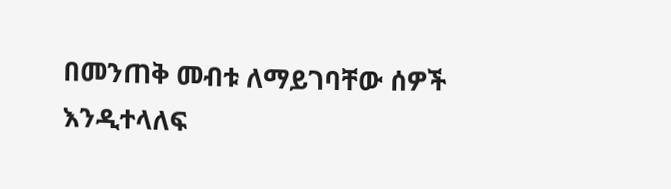በመንጠቅ መብቱ ለማይገባቸው ሰዎች እንዲተላለፍ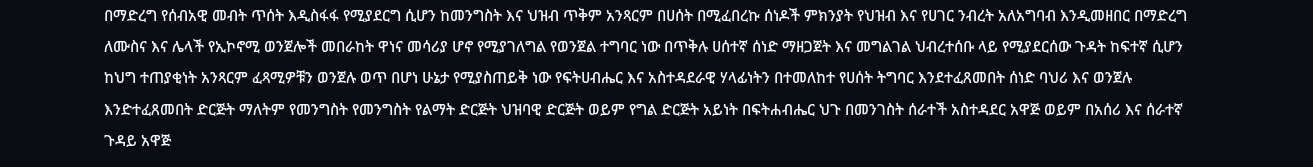በማድረግ የሰብአዊ መብት ጥሰት እዲስፋፋ የሚያደርግ ሲሆን ከመንግስት እና ህዝብ ጥቅም አንጻርም በሀሰት በሚፈበረኩ ሰነዶች ምክንያት የህዝብ እና የሀገር ንብረት አለአግባብ እንዲመዘበር በማድረግ ለሙስና እና ሌላች የኢኮኖሚ ወንጀሎች መበራከት ዋነና መሳሪያ ሆኖ የሚያገለግል የወንጀል ተግባር ነው በጥቅሉ ሀሰተኛ ሰነድ ማዘጋጀት እና መግልገል ህብረተሰቡ ላይ የሚያደርሰው ጉዳት ከፍተኛ ሲሆን ከህግ ተጠያቂነት አንጻርም ፈጻሚዎቹን ወንጀሉ ወጥ በሆነ ሁኔታ የሚያስጠይቅ ነው የፍትሀብሔር እና አስተዳደራዊ ሃላፊነትን በተመለከተ የሀሰት ትግባር እንደተፈጸመበት ሰነድ ባህሪ እና ወንጀሉ እንድተፈጸመበት ድርጅት ማለትም የመንግስት የመንግስት የልማት ድርጅት ህዝባዊ ድርጅት ወይም የግል ድርጅት አይነት በፍትሐብሔር ህጉ በመንገስት ሰራተች አስተዳደር አዋጅ ወይም በአሰሪ እና ሰራተኛ ጉዳይ አዋጅ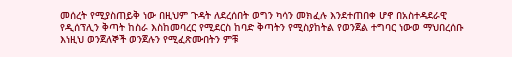መሰረት የሚያስጠይቅ ነው በዚህም ጉዳት ለደረሰበት ወግን ካሳን መክፈሉ እንደተጠበቀ ሆኖ በአስተዳደራዊ የዲሰፕሊን ቅጣት ከስራ እስከመባረር የሚደርስ ከባድ ቅጣትን የሚስያከትል የወንጀል ተግባር ነውወ ማህበረሰቡ እነዚህ ወንጀለኞች ወንጀሉን የሚፈጽሙበትን ምቹ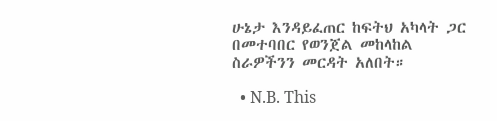ሁኔታ እንዳይፈጠር ከፍትህ አካላት ጋር በመተባበር የወንጀል መከላከል ስራዎችንን መርዳት አለበት።

  • N.B. This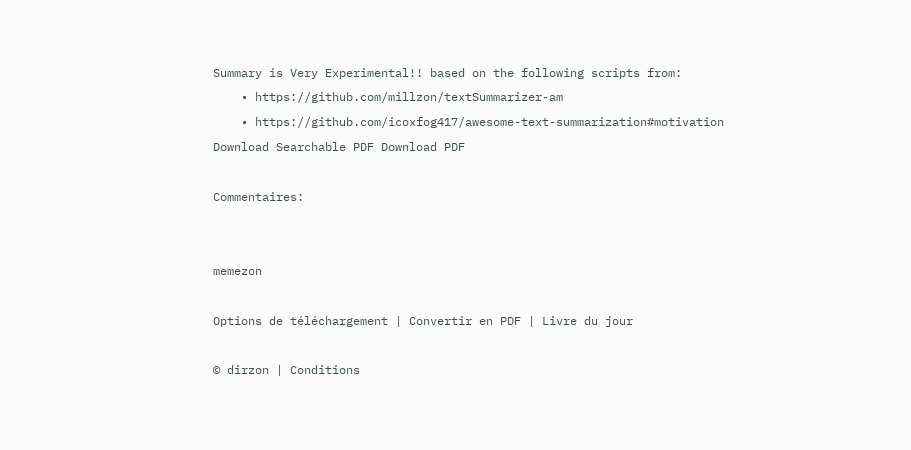Summary is Very Experimental!! based on the following scripts from:
    • https://github.com/millzon/textSummarizer-am
    • https://github.com/icoxfog417/awesome-text-summarization#motivation
Download Searchable PDF Download PDF

Commentaires:


memezon

Options de téléchargement | Convertir en PDF | Livre du jour

© dirzon | Conditions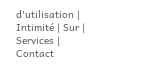d'utilisation | Intimité | Sur | Services | Contact